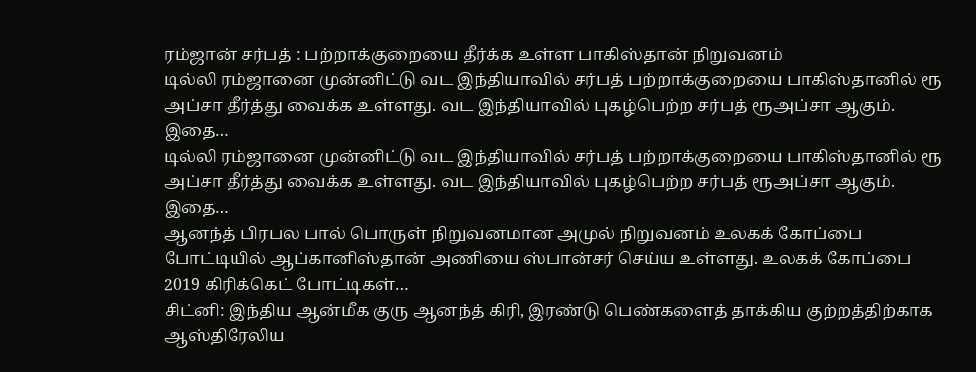ரம்ஜான் சர்பத் : பற்றாக்குறையை தீர்க்க உள்ள பாகிஸ்தான் நிறுவனம்
டில்லி ரம்ஜானை முன்னிட்டு வட இந்தியாவில் சர்பத் பற்றாக்குறையை பாகிஸ்தானில் ரூ அப்சா தீர்த்து வைக்க உள்ளது. வட இந்தியாவில் புகழ்பெற்ற சர்பத் ரூஅப்சா ஆகும். இதை…
டில்லி ரம்ஜானை முன்னிட்டு வட இந்தியாவில் சர்பத் பற்றாக்குறையை பாகிஸ்தானில் ரூ அப்சா தீர்த்து வைக்க உள்ளது. வட இந்தியாவில் புகழ்பெற்ற சர்பத் ரூஅப்சா ஆகும். இதை…
ஆனந்த் பிரபல பால் பொருள் நிறுவனமான அமுல் நிறுவனம் உலகக் கோப்பை போட்டியில் ஆப்கானிஸ்தான் அணியை ஸ்பான்சர் செய்ய உள்ளது. உலகக் கோப்பை 2019 கிரிக்கெட் போட்டிகள்…
சிட்னி: இந்திய ஆன்மீக குரு ஆனந்த் கிரி, இரண்டு பெண்களைத் தாக்கிய குற்றத்திற்காக ஆஸ்திரேலிய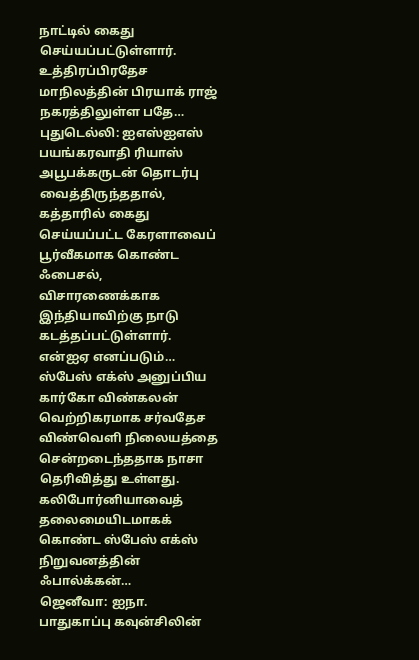நாட்டில் கைது செய்யப்பட்டுள்ளார். உத்திரப்பிரதேச மாநிலத்தின் பிரயாக் ராஜ் நகரத்திலுள்ள பதே…
புதுடெல்லி: ஐஎஸ்ஐஎஸ் பயங்கரவாதி ரியாஸ் அபூபக்கருடன் தொடர்பு வைத்திருந்ததால், கத்தாரில் கைது செய்யப்பட்ட கேரளாவைப் பூர்வீகமாக கொண்ட ஃபைசல், விசாரணைக்காக இந்தியாவிற்கு நாடு கடத்தப்பட்டுள்ளார். என்ஐஏ எனப்படும்…
ஸ்பேஸ் எக்ஸ் அனுப்பிய கார்கோ விண்கலன் வெற்றிகரமாக சர்வதேச விண்வெளி நிலையத்தை சென்றடைந்ததாக நாசா தெரிவித்து உள்ளது. கலிபோர்னியாவைத் தலைமையிடமாகக் கொண்ட ஸ்பேஸ் எக்ஸ் நிறுவனத்தின் ஃபால்க்கன்…
ஜெனீவா: ஐநா. பாதுகாப்பு கவுன்சிலின்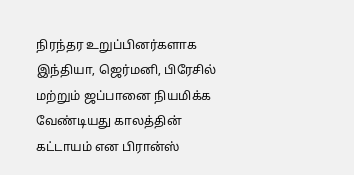நிரந்தர உறுப்பினர்களாக இந்தியா, ஜெர்மனி, பிரேசில் மற்றும் ஜப்பானை நியமிக்க வேண்டியது காலத்தின் கட்டாயம் என பிரான்ஸ்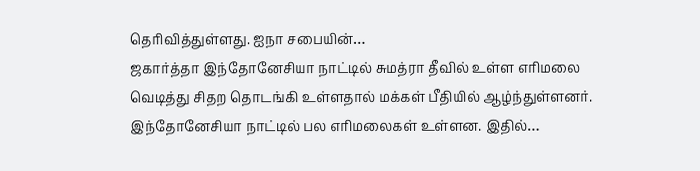தெரிவித்துள்ளது. ஐநா சபையின்…
ஜகார்த்தா இந்தோனேசியா நாட்டில் சுமத்ரா தீவில் உள்ள எரிமலை வெடித்து சிதற தொடங்கி உள்ளதால் மக்கள் பீதியில் ஆழ்ந்துள்ளனர். இந்தோனேசியா நாட்டில் பல எரிமலைகள் உள்ளன. இதில்…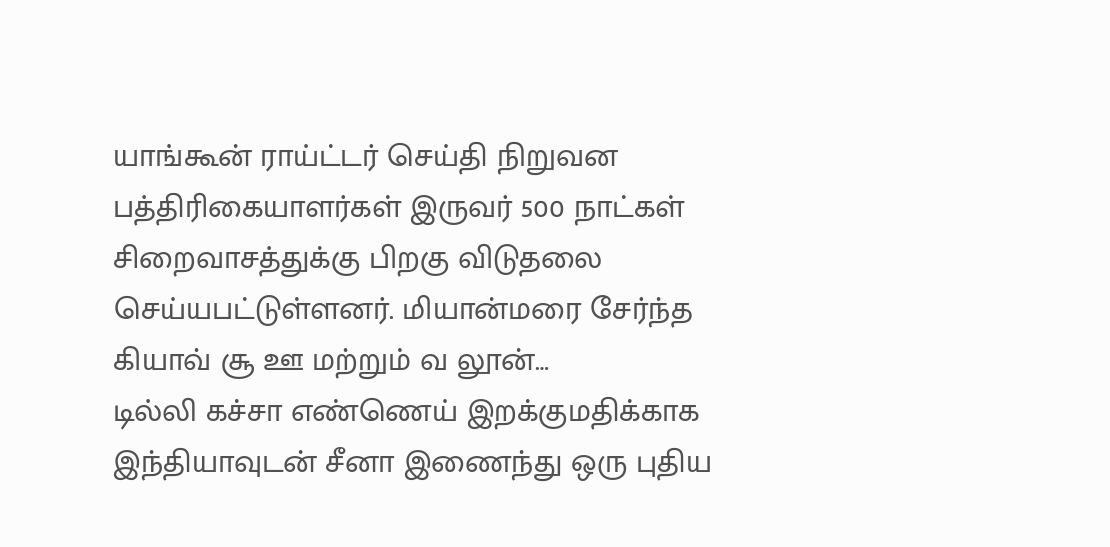யாங்கூன் ராய்ட்டர் செய்தி நிறுவன பத்திரிகையாளர்கள் இருவர் 500 நாட்கள் சிறைவாசத்துக்கு பிறகு விடுதலை செய்யபட்டுள்ளனர். மியான்மரை சேர்ந்த கியாவ் சூ ஊ மற்றும் வ லூன்…
டில்லி கச்சா எண்ணெய் இறக்குமதிக்காக இந்தியாவுடன் சீனா இணைந்து ஒரு புதிய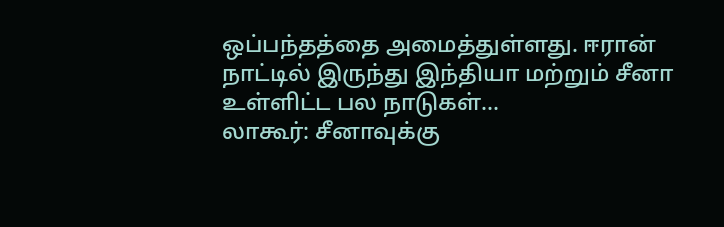ஒப்பந்தத்தை அமைத்துள்ளது. ஈரான் நாட்டில் இருந்து இந்தியா மற்றும் சீனா உள்ளிட்ட பல நாடுகள்…
லாகூர்: சீனாவுக்கு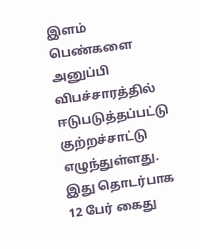இளம் பெண்களை அனுப்பி விபச்சாரத்தில் ஈடுபடுத்தப்பட்டு குற்றச்சாட்டு எழுந்துள்ளது. இது தொடர்பாக 12 பேர் கைது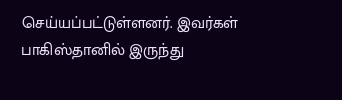செய்யப்பட்டுள்ளனர். இவர்கள் பாகிஸ்தானில் இருந்து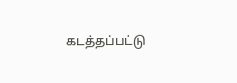கடத்தப்பட்டு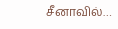சீனாவில்…